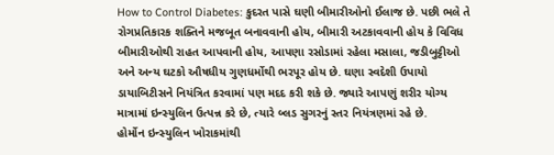How to Control Diabetes: કુદરત પાસે ઘણી બીમારીઓનો ઈલાજ છે. પછી ભલે તે રોગપ્રતિકારક શક્તિને મજબૂત બનાવવાની હોય, બીમારી અટકાવવાની હોય કે વિવિધ બીમારીઓથી રાહત આપવાની હોય, આપણા રસોડામાં રહેલા મસાલા, જડીબુટ્ટીઓ અને અન્ય ઘટકો ઔષધીય ગુણધર્મોથી ભરપૂર હોય છે. ઘણા સ્વદેશી ઉપાયો ડાયાબિટીસને નિયંત્રિત કરવામાં પણ મદદ કરી શકે છે. જ્યારે આપણું શરીર યોગ્ય માત્રામાં ઇન્સ્યુલિન ઉત્પન્ન કરે છે, ત્યારે બ્લડ સુગરનું સ્તર નિયંત્રણમાં રહે છે.
હોર્મોન ઇન્સ્યુલિન ખોરાકમાંથી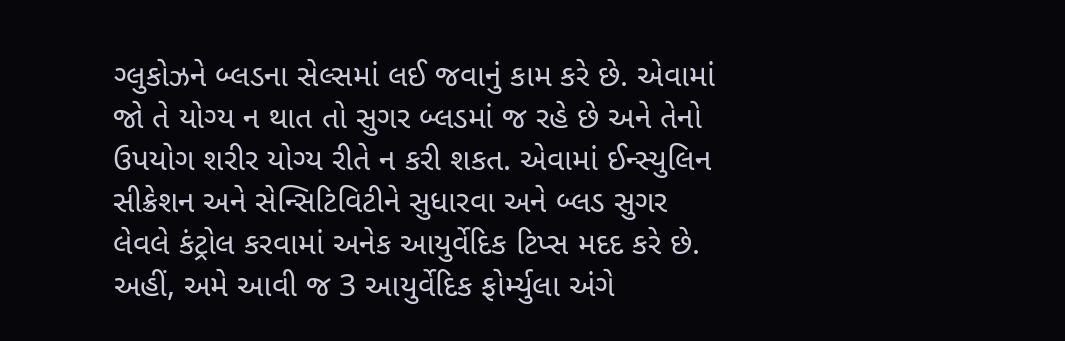ગ્લુકોઝને બ્લડના સેલ્સમાં લઈ જવાનું કામ કરે છે. એવામાં જો તે યોગ્ય ન થાત તો સુગર બ્લડમાં જ રહે છે અને તેનો ઉપયોગ શરીર યોગ્ય રીતે ન કરી શકત. એવામાં ઈન્સ્યુલિન સીક્રેશન અને સેન્સિટિવિટીને સુધારવા અને બ્લડ સુગર લેવલે કંટ્રોલ કરવામાં અનેક આયુર્વેદિક ટિપ્સ મદદ કરે છે. અહીં, અમે આવી જ 3 આયુર્વેદિક ફોર્મ્યુલા અંગે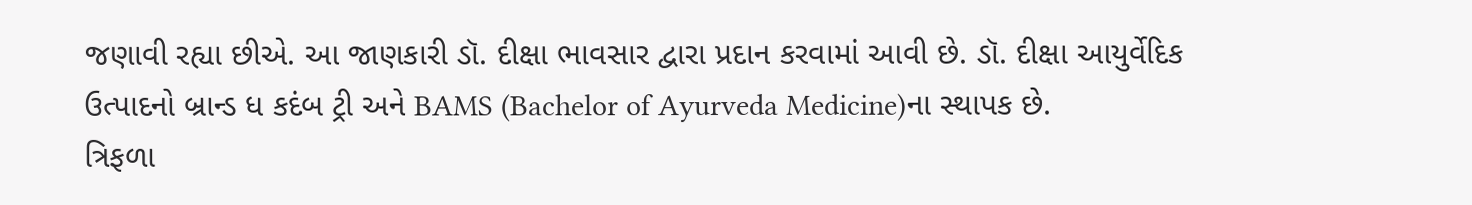જણાવી રહ્યા છીએ. આ જાણકારી ડૉ. દીક્ષા ભાવસાર દ્વારા પ્રદાન કરવામાં આવી છે. ડૉ. દીક્ષા આયુર્વેદિક ઉત્પાદનો બ્રાન્ડ ધ કદંબ ટ્રી અને BAMS (Bachelor of Ayurveda Medicine)ના સ્થાપક છે.
ત્રિફળા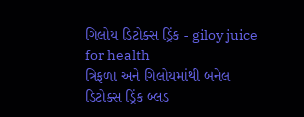ગિલોય ડિટોક્સ ડ્રિંક - giloy juice for health
ત્રિફળા અને ગિલોયમાંથી બનેલ ડિટોક્સ ડ્રિંક બ્લડ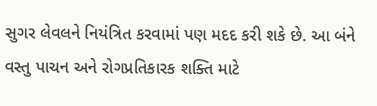સુગર લેવલને નિયંત્રિત કરવામાં પણ મદદ કરી શકે છે. આ બંને વસ્તુ પાચન અને રોગપ્રતિકારક શક્તિ માટે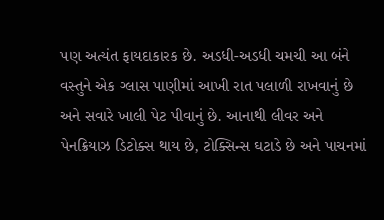પણ અત્યંત ફાયદાકારક છે. અડધી-અડધી ચમચી આ બંને વસ્તુને એક ગ્લાસ પાણીમાં આખી રાત પલાળી રાખવાનું છે અને સવારે ખાલી પેટ પીવાનું છે. આનાથી લીવર અને પેનક્રિયાઝ ડિટોક્સ થાય છે, ટોક્સિન્સ ઘટાડે છે અને પાચનમાં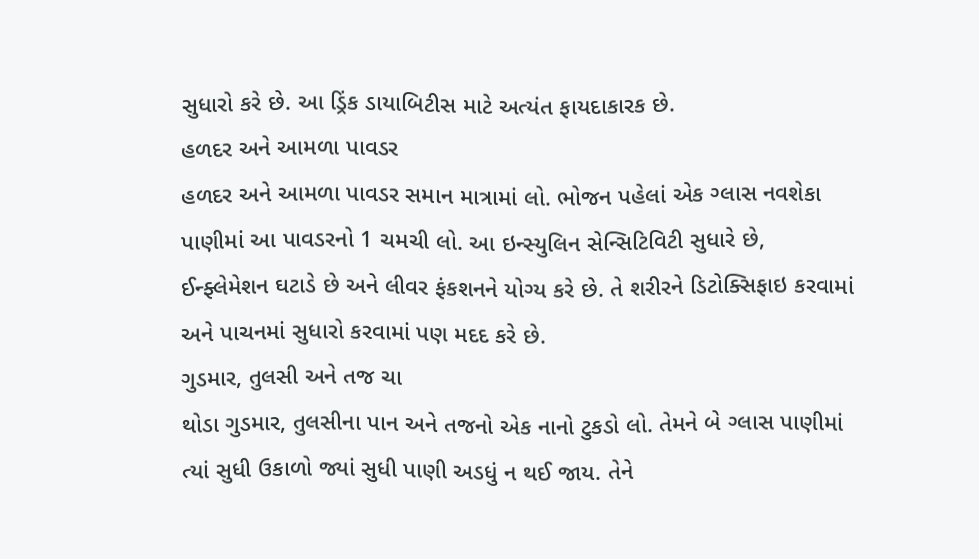સુધારો કરે છે. આ ડ્રિંક ડાયાબિટીસ માટે અત્યંત ફાયદાકારક છે.
હળદર અને આમળા પાવડર
હળદર અને આમળા પાવડર સમાન માત્રામાં લો. ભોજન પહેલાં એક ગ્લાસ નવશેકા પાણીમાં આ પાવડરનો 1 ચમચી લો. આ ઇન્સ્યુલિન સેન્સિટિવિટી સુધારે છે, ઈન્ફ્લેમેશન ઘટાડે છે અને લીવર ફંકશનને યોગ્ય કરે છે. તે શરીરને ડિટોક્સિફાઇ કરવામાં અને પાચનમાં સુધારો કરવામાં પણ મદદ કરે છે.
ગુડમાર, તુલસી અને તજ ચા
થોડા ગુડમાર, તુલસીના પાન અને તજનો એક નાનો ટુકડો લો. તેમને બે ગ્લાસ પાણીમાં ત્યાં સુધી ઉકાળો જ્યાં સુધી પાણી અડધું ન થઈ જાય. તેને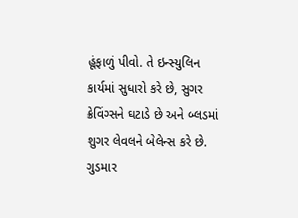હૂંફાળું પીવો. તે ઇન્સ્યુલિન કાર્યમાં સુધારો કરે છે, સુગર ક્રેવિંગ્સને ઘટાડે છે અને બ્લડમાં શુગર લેવલને બેલેન્સ કરે છે. ગુડમાર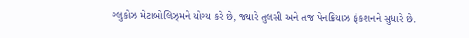ગ્લુકોઝ મેટાબોલિઝ્મને યોગ્ય કરે છે, જ્યારે તુલસી અને તજ પેનક્રિયાઝ ફંકશનને સુધારે છે.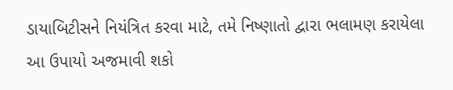ડાયાબિટીસને નિયંત્રિત કરવા માટે, તમે નિષ્ણાતો દ્વારા ભલામણ કરાયેલા આ ઉપાયો અજમાવી શકો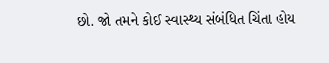છો. જો તમને કોઈ સ્વાસ્થ્ય સંબંધિત ચિંતા હોય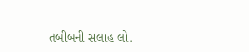તબીબની સલાહ લો.